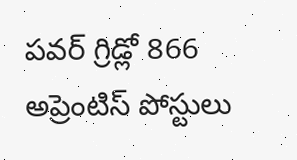పవర్ గ్రిడ్లో 866 అప్రెంటిస్ పోస్టులు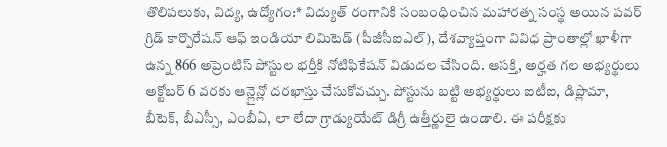తొలిపలుకు, విద్య, ఉద్యోగం:* విద్యుత్ రంగానికి సంబంధించిన మహారత్న సంస్థ అయిన పవర్ గ్రిడ్ కార్పొరేషన్ ఆఫ్ ఇండియా లిమిటెడ్ (పీజీసీఐఎల్), దేశవ్యాప్తంగా వివిధ ప్రాంతాల్లో ఖాళీగా ఉన్న 866 అప్రెంటిస్ పోస్టుల భర్తీకి నోటిఫికేషన్ విడుదల చేసింది. ఆసక్తి, అర్హత గల అభ్యర్థులు అక్టోబర్ 6 వరకు ఆన్లైన్లో దరఖాస్తు చేసుకోవచ్చు. పోస్టును బట్టి అభ్యర్థులు ఐటీఐ, డిప్లొమా, బీటెక్, బీఎస్సీ, ఎంబీఏ, లా లేదా గ్రాడ్యుయేట్ డిగ్రీ ఉత్తీర్ణులై ఉండాలి. ఈ పరీక్షకు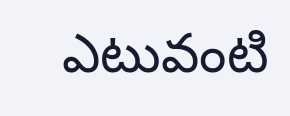ఎటువంటి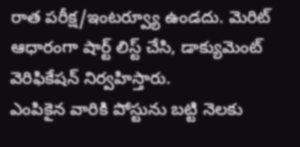రాత పరీక్ష/ఇంటర్వ్యూ ఉండదు. మెరిట్ ఆధారంగా షార్ట్ లిస్ట్ చేసి, డాక్యుమెంట్ వెరిఫికేషన్ నిర్వహిస్తారు.
ఎంపికైన వారికి పోస్టును బట్టి నెలకు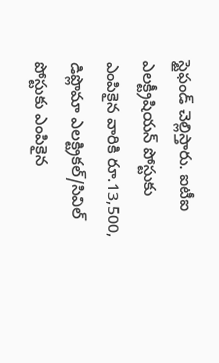స్టైఫండ్ చెల్లిస్తారు. ఐటీఐ ఎలక్ట్రీషియన్ పోస్టుకు ఎంపికైన వారికి రూ.13,500, డిప్లొమా ఎలక్ట్రికల్/సివిల్ పోస్టుకు ఎంపికైన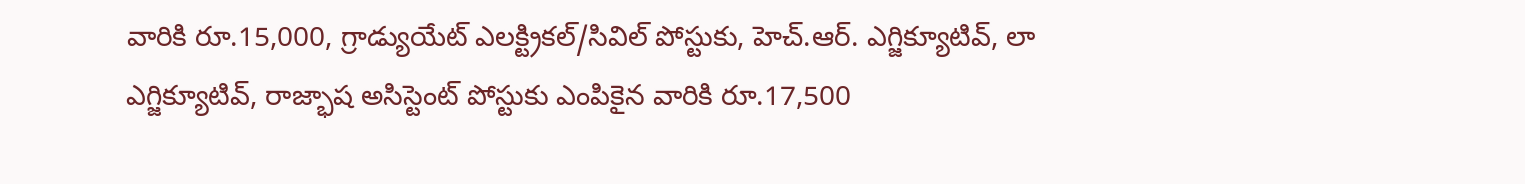వారికి రూ.15,000, గ్రాడ్యుయేట్ ఎలక్ట్రికల్/సివిల్ పోస్టుకు, హెచ్.ఆర్. ఎగ్జిక్యూటివ్, లా ఎగ్జిక్యూటివ్, రాజ్భాష అసిస్టెంట్ పోస్టుకు ఎంపికైన వారికి రూ.17,500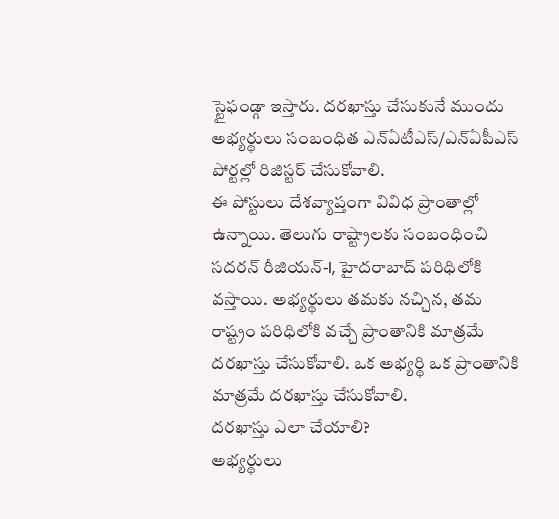స్టైఫండ్గా ఇస్తారు. దరఖాస్తు చేసుకునే ముందు అభ్యర్థులు సంబంధిత ఎన్ఏటీఎస్/ఎన్ఏపీఎస్ పోర్టల్లో రిజిస్టర్ చేసుకోవాలి.
ఈ పోస్టులు దేశవ్యాప్తంగా వివిధ ప్రాంతాల్లో ఉన్నాయి. తెలుగు రాష్ట్రాలకు సంబంధించి సదరన్ రీజియన్-I, హైదరాబాద్ పరిధిలోకి వస్తాయి. అభ్యర్థులు తమకు నచ్చిన, తమ రాష్ట్రం పరిధిలోకి వచ్చే ప్రాంతానికి మాత్రమే దరఖాస్తు చేసుకోవాలి. ఒక అభ్యర్థి ఒక ప్రాంతానికి మాత్రమే దరఖాస్తు చేసుకోవాలి.
దరఖాస్తు ఎలా చేయాలి?
అభ్యర్థులు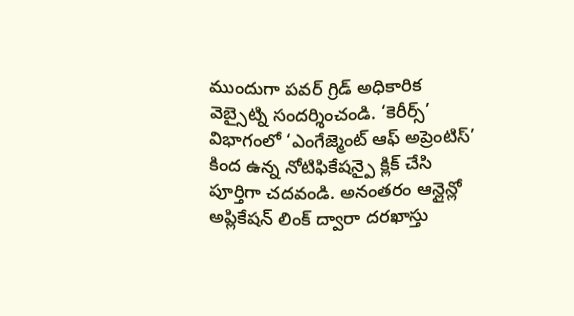ముందుగా పవర్ గ్రిడ్ అధికారిక వెబ్సైట్ని సందర్శించండి. ‘కెరీర్స్’ విభాగంలో ‘ఎంగేజ్మెంట్ ఆఫ్ అప్రెంటిస్’ కింద ఉన్న నోటిఫికేషన్పై క్లిక్ చేసి పూర్తిగా చదవండి. అనంతరం ఆన్లైన్లో అప్లికేషన్ లింక్ ద్వారా దరఖాస్తు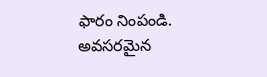ఫారం నింపండి. అవసరమైన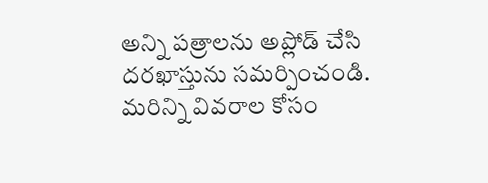అన్ని పత్రాలను అప్లోడ్ చేసి దరఖాస్తును సమర్పించండి. మరిన్ని వివరాల కోసం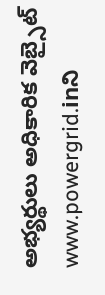అభ్యర్థులు అధికారిక వెబ్సైట్ www.powergrid.inని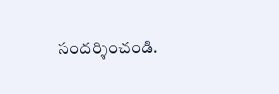సందర్శించండి.